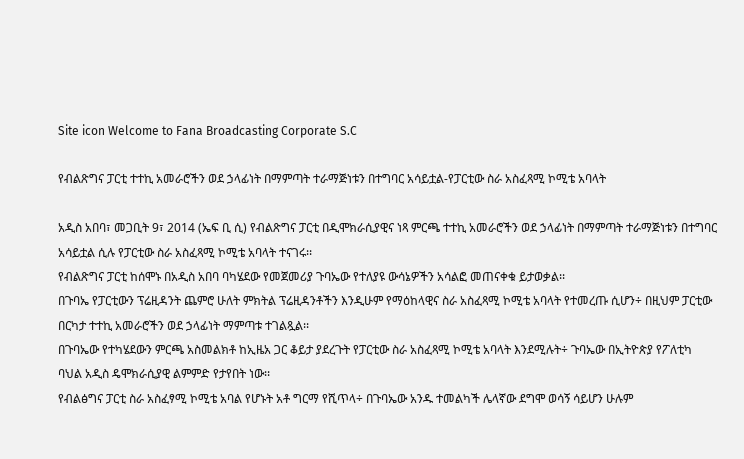Site icon Welcome to Fana Broadcasting Corporate S.C

የብልጽግና ፓርቲ ተተኪ አመራሮችን ወደ ኃላፊነት በማምጣት ተራማጅነቱን በተግባር አሳይቷል-የፓርቲው ስራ አስፈጻሚ ኮሚቴ አባላት

አዲስ አበባ፣ መጋቢት 9፣ 2014 (ኤፍ ቢ ሲ) የብልጽግና ፓርቲ በዲሞክራሲያዊና ነጻ ምርጫ ተተኪ አመራሮችን ወደ ኃላፊነት በማምጣት ተራማጅነቱን በተግባር አሳይቷል ሲሉ የፓርቲው ስራ አስፈጻሚ ኮሚቴ አባላት ተናገሩ፡፡
የብልጽግና ፓርቲ ከሰሞኑ በአዲስ አበባ ባካሄደው የመጀመሪያ ጉባኤው የተለያዩ ውሳኔዎችን አሳልፎ መጠናቀቁ ይታወቃል፡፡
በጉባኤ የፓርቲውን ፕሬዚዳንት ጨምሮ ሁለት ምክትል ፕሬዚዳንቶችን እንዲሁም የማዕከላዊና ስራ አስፈጻሚ ኮሚቴ አባላት የተመረጡ ሲሆን÷ በዚህም ፓርቲው በርካታ ተተኪ አመራሮችን ወደ ኃላፊነት ማምጣቱ ተገልጿል፡፡
በጉባኤው የተካሄደውን ምርጫ አስመልክቶ ከኢዜአ ጋር ቆይታ ያደረጉት የፓርቲው ስራ አስፈጻሚ ኮሚቴ አባላት እንደሚሉት÷ ጉባኤው በኢትዮጵያ የፖለቲካ ባህል አዲስ ዴሞክራሲያዊ ልምምድ የታየበት ነው፡፡
የብልፅግና ፓርቲ ስራ አስፈፃሚ ኮሚቴ አባል የሆኑት አቶ ግርማ የሺጥላ÷ በጉባኤው አንዱ ተመልካች ሌላኛው ደግሞ ወሳኝ ሳይሆን ሁሉም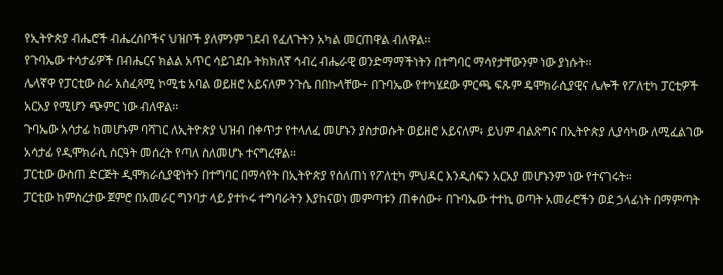የኢትዮጵያ ብሔሮች ብሔረሰቦችና ህዝቦች ያለምንም ገደብ የፈለጉትን አካል መርጠዋል ብለዋል፡፡
የጉባኤው ተሳታፊዎች በብሔርና ክልል አጥር ሳይገደቡ ትክክለኛ ኅብረ ብሔራዊ ወንድማማችነትን በተግባር ማሳየታቸውንም ነው ያነሱት፡፡
ሌላኛዋ የፓርቲው ስራ አስፈጻሚ ኮሚቴ አባል ወይዘሮ አይናለም ንጉሴ በበኩላቸው÷ በጉባኤው የተካሄደው ምርጫ ፍጹም ዴሞክራሲያዊና ሌሎች የፖለቲካ ፓርቲዎች አርአያ የሚሆን ጭምር ነው ብለዋል፡፡
ጉባኤው አሳታፊ ከመሆኑም ባሻገር ለኢትዮጵያ ህዝብ በቀጥታ የተላለፈ መሆኑን ያስታወሱት ወይዘሮ አይናለም፥ ይህም ብልጽግና በኢትዮጵያ ሊያሳካው ለሚፈልገው አሳታፊ የዲሞክራሲ ስርዓት መሰረት የጣለ ስለመሆኑ ተናግረዋል፡፡
ፓርቲው ውስጠ ድርጅት ዲሞክራሲያዊነትን በተግባር በማሳየት በኢትዮጵያ የሰለጠነ የፖለቲካ ምህዳር እንዲሰፍን አርአያ መሆኑንም ነው የተናገሩት።
ፓርቲው ከምስረታው ጀምሮ በአመራር ግንባታ ላይ ያተኮሩ ተግባራትን እያከናወነ መምጣቱን ጠቀሰው÷ በጉባኤው ተተኪ ወጣት አመራሮችን ወደ ኃላፊነት በማምጣት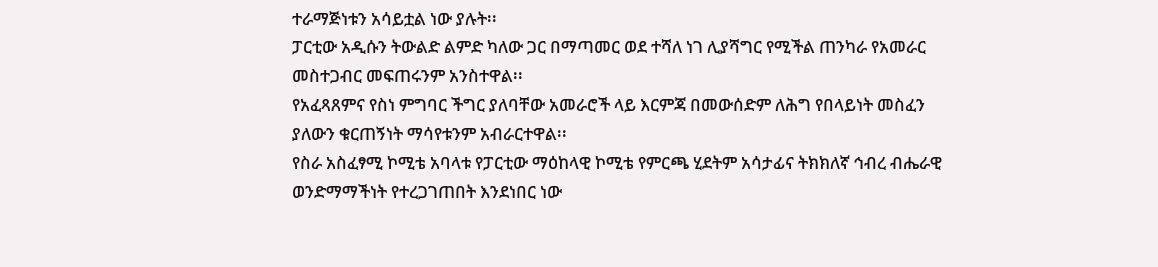ተራማጅነቱን አሳይቷል ነው ያሉት፡፡
ፓርቲው አዲሱን ትውልድ ልምድ ካለው ጋር በማጣመር ወደ ተሻለ ነገ ሊያሻግር የሚችል ጠንካራ የአመራር መስተጋብር መፍጠሩንም አንስተዋል፡፡
የአፈጻጸምና የስነ ምግባር ችግር ያለባቸው አመራሮች ላይ እርምጃ በመውሰድም ለሕግ የበላይነት መስፈን ያለውን ቁርጠኝነት ማሳየቱንም አብራርተዋል፡፡
የስራ አስፈፃሚ ኮሚቴ አባላቱ የፓርቲው ማዕከላዊ ኮሚቴ የምርጫ ሂደትም አሳታፊና ትክክለኛ ኅብረ ብሔራዊ ወንድማማችነት የተረጋገጠበት እንደነበር ነው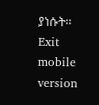ያነሱት፡፡
Exit mobile version